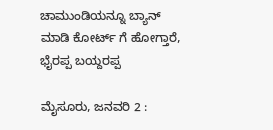ಚಾಮುಂಡಿಯನ್ನೂ ಬ್ಯಾನ್ ಮಾಡಿ ಕೋರ್ಟ್ ಗೆ ಹೋಗ್ತಾರೆ, ಭೈರಪ್ಪ ಬಯ್ದರಪ್ಪ

ಮೈಸೂರು, ಜನವರಿ 2 :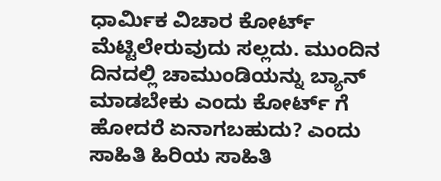ಧಾರ್ಮಿಕ ವಿಚಾರ ಕೋರ್ಟ್ ಮೆಟ್ಟಿಲೇರುವುದು ಸಲ್ಲದು. ಮುಂದಿನ ದಿನದಲ್ಲಿ ಚಾಮುಂಡಿಯನ್ನು ಬ್ಯಾನ್ ಮಾಡಬೇಕು ಎಂದು ಕೋರ್ಟ್ ಗೆ ಹೋದರೆ ಏನಾಗಬಹುದು? ಎಂದು ಸಾಹಿತಿ ಹಿರಿಯ ಸಾಹಿತಿ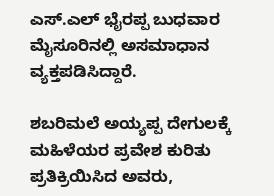ಎಸ್.ಎಲ್ ಭೈರಪ್ಪ ಬುಧವಾರ ಮೈಸೂರಿನಲ್ಲಿ ಅಸಮಾಧಾನ ವ್ಯಕ್ತಪಡಿಸಿದ್ದಾರೆ.

ಶಬರಿಮಲೆ ಅಯ್ಯಪ್ಪ ದೇಗುಲಕ್ಕೆ ಮಹಿಳೆಯರ ಪ್ರವೇಶ ಕುರಿತು ಪ್ರತಿಕ್ರಿಯಿಸಿದ ಅವರು,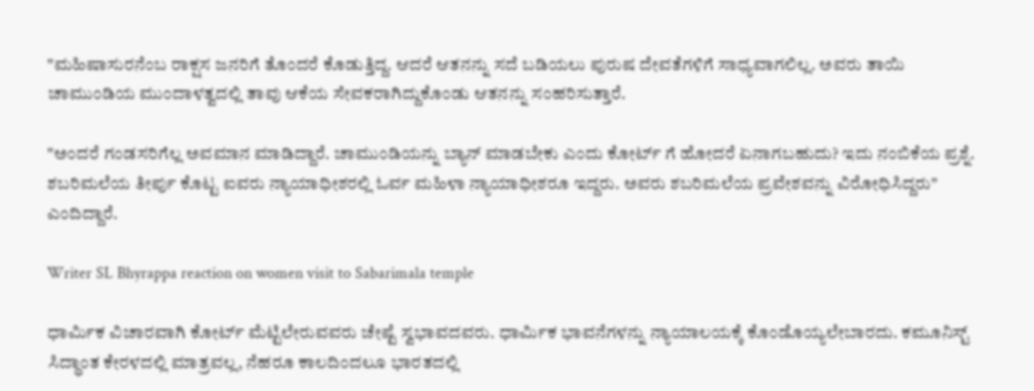"ಮಹಿಷಾಸುರನೆಂಬ ರಾಕ್ಷಸ ಜನರಿಗೆ ತೊಂದರೆ ಕೊಡುತ್ತಿದ್ದ. ಆದರೆ ಆತನನ್ನು ಸದೆ ಬಡಿಯಲು ಪುರುಷ ದೇವತೆಗಳಿಗೆ ಸಾಧ್ಯವಾಗಲಿಲ್ಲ. ಅವರು ತಾಯಿ ಚಾಮುಂಡಿಯ ಮುಂದಾಳತ್ವದಲ್ಲಿ ತಾವು ಆಕೆಯ ಸೇವಕರಾಗಿದ್ದುಕೊಂಡು ಆತನನ್ನು ಸಂಹರಿಸುತ್ತಾರೆ.

"ಅಂದರೆ ಗಂಡಸರಿಗೆಲ್ಲ ಅವಮಾನ ಮಾಡಿದ್ದಾರೆ. ಚಾಮುಂಡಿಯನ್ನು ಬ್ಯಾನ್ ಮಾಡಬೇಕು ಎಂದು ಕೋರ್ಟ್ ಗೆ ಹೋದರೆ ಏನಾಗಬಹುದು? ಇದು ನಂಬಿಕೆಯ ಪ್ರಶ್ನೆ. ಶಬರಿಮಲೆಯ ತೀರ್ಪು ಕೊಟ್ಟ ಐವರು ನ್ಯಾಯಾಧೀಶರಲ್ಲಿ ಓರ್ವ ಮಹಿಳಾ ನ್ಯಾಯಾಧೀಶರೂ ಇದ್ದರು. ಅವರು ಶಬರಿಮಲೆಯ ಪ್ರವೇಶವನ್ನು ವಿರೋಧಿಸಿದ್ದರು" ಎಂದಿದ್ದಾರೆ.

Writer SL Bhyrappa reaction on women visit to Sabarimala temple

ಧಾರ್ಮಿಕ ವಿಚಾರವಾಗಿ ಕೋರ್ಟ್ ಮೆಟ್ಟಿಲೇರುವವರು ಚೇಷ್ಟೆ ಸ್ವಭಾವದವರು. ಧಾರ್ಮಿಕ ಭಾವನೆಗಳನ್ನು ನ್ಯಾಯಾಲಯಕ್ಕೆ ಕೊಂಡೊಯ್ಯಲೇಬಾರದು. ಕಮೂನಿಸ್ಟ್ ಸಿದ್ಧಾಂತ ಕೇರಳದಲ್ಲಿ ಮಾತ್ರವಲ್ಲ, ನೆಹರೂ ಕಾಲದಿಂದಲೂ ಭಾರತದಲ್ಲಿ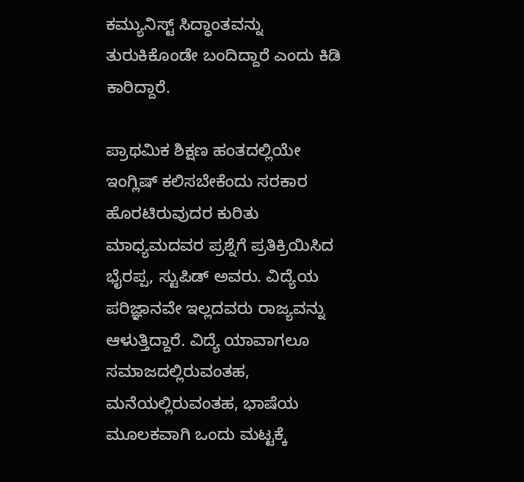ಕಮ್ಯುನಿಸ್ಟ್ ಸಿದ್ಧಾಂತವನ್ನು ತುರುಕಿಕೊಂಡೇ ಬಂದಿದ್ದಾರೆ ಎಂದು ಕಿಡಿ ಕಾರಿದ್ದಾರೆ.

ಪ್ರಾಥಮಿಕ ಶಿಕ್ಷಣ ಹಂತದಲ್ಲಿಯೇ ಇಂಗ್ಲಿಷ್ ಕಲಿಸಬೇಕೆಂದು ಸರಕಾರ ಹೊರಟಿರುವುದರ ಕುರಿತು ಮಾಧ್ಯಮದವರ ಪ್ರಶ್ನೆಗೆ ಪ್ರತಿಕ್ರಿಯಿಸಿದ ಭೈರಪ್ಪ, ಸ್ಟುಪಿಡ್ ಅವರು. ವಿದ್ಯೆಯ ಪರಿಜ್ಞಾನವೇ ಇಲ್ಲದವರು ರಾಜ್ಯವನ್ನು ಆಳುತ್ತಿದ್ದಾರೆ. ವಿದ್ಯೆ ಯಾವಾಗಲೂ ಸಮಾಜದಲ್ಲಿರುವಂತಹ, ಮನೆಯಲ್ಲಿರುವಂತಹ, ಭಾಷೆಯ ಮೂಲಕವಾಗಿ ಒಂದು ಮಟ್ಟಕ್ಕೆ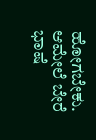ಹೋಗಬೇಕು. ಆಮೇಲೆ ಬೇರೆ ಭಾಷೆ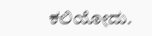ಕಲಿಯೋದು.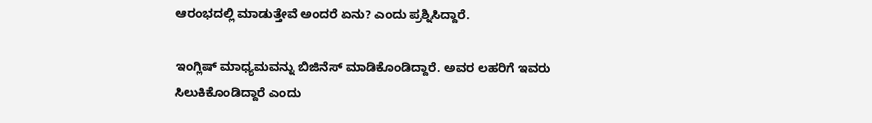ಆರಂಭದಲ್ಲಿ ಮಾಡುತ್ತೇವೆ ಅಂದರೆ ಏನು? ಎಂದು ಪ್ರಶ್ನಿಸಿದ್ದಾರೆ.

ಇಂಗ್ಲಿಷ್ ಮಾಧ್ಯಮವನ್ನು ಬಿಜಿನೆಸ್ ಮಾಡಿಕೊಂಡಿದ್ದಾರೆ. ಅವರ ಲಹರಿಗೆ ಇವರು ಸಿಲುಕಿಕೊಂಡಿದ್ದಾರೆ ಎಂದು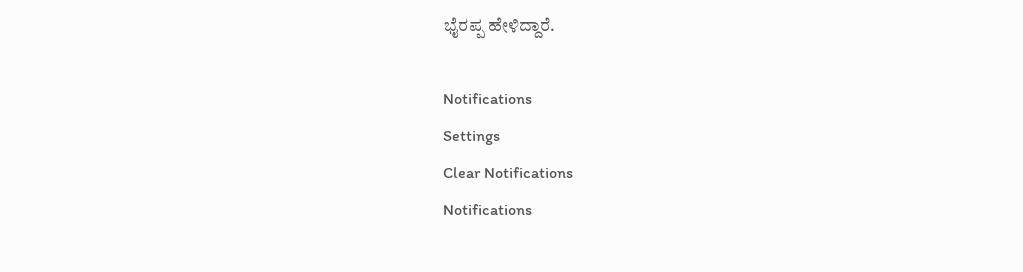ಭೈರಪ್ಪ ಹೇಳಿದ್ದಾರೆ.

Notifications
Settings
Clear Notifications
Notifications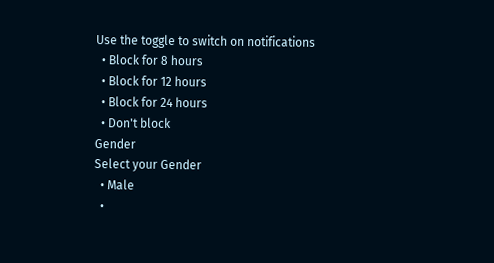Use the toggle to switch on notifications
  • Block for 8 hours
  • Block for 12 hours
  • Block for 24 hours
  • Don't block
Gender
Select your Gender
  • Male
  •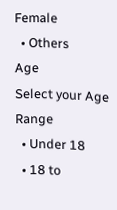Female
  • Others
Age
Select your Age Range
  • Under 18
  • 18 to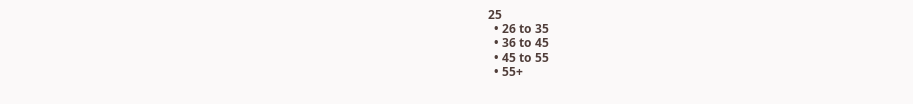25
  • 26 to 35
  • 36 to 45
  • 45 to 55
  • 55+